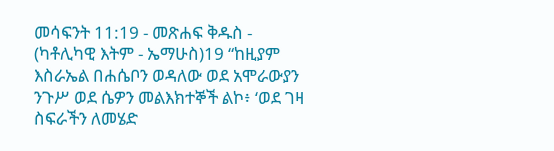መሳፍንት 11:19 - መጽሐፍ ቅዱስ - (ካቶሊካዊ እትም - ኤማሁስ)19 “ከዚያም እስራኤል በሐሴቦን ወዳለው ወደ አሞራውያን ንጉሥ ወደ ሴዎን መልእክተኞች ልኮ፥ ‘ወደ ገዛ ስፍራችን ለመሄድ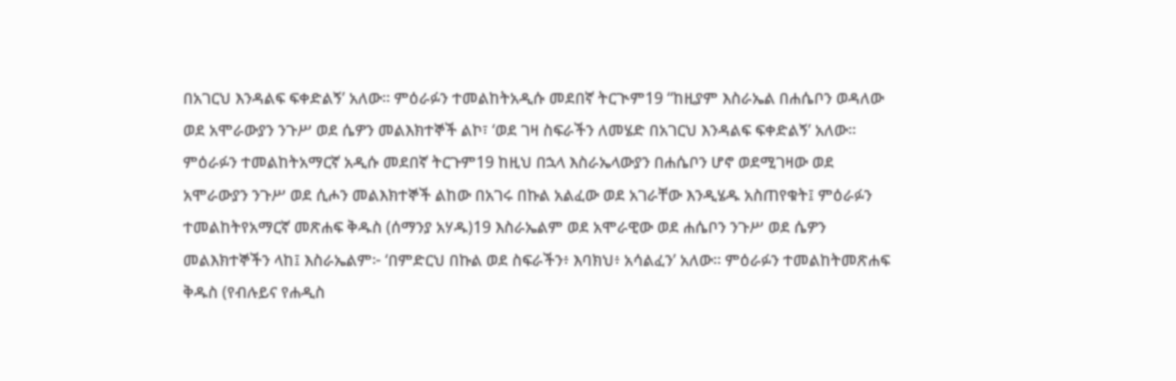በአገርህ እንዳልፍ ፍቀድልኝ’ አለው። ምዕራፉን ተመልከትአዲሱ መደበኛ ትርጒም19 “ከዚያም እስራኤል በሐሴቦን ወዳለው ወደ አሞራውያን ንጉሥ ወደ ሴዎን መልእክተኞች ልኮ፣ ‘ወደ ገዛ ስፍራችን ለመሄድ በአገርህ እንዳልፍ ፍቀድልኝ’ አለው። ምዕራፉን ተመልከትአማርኛ አዲሱ መደበኛ ትርጉም19 ከዚህ በኋላ እስራኤላውያን በሐሴቦን ሆኖ ወደሚገዛው ወደ አሞራውያን ንጉሥ ወደ ሲሖን መልእክተኞች ልከው በአገሩ በኩል አልፈው ወደ አገራቸው እንዲሄዱ አስጠየቁት፤ ምዕራፉን ተመልከትየአማርኛ መጽሐፍ ቅዱስ (ሰማንያ አሃዱ)19 እስራኤልም ወደ አሞራዊው ወደ ሐሴቦን ንጉሥ ወደ ሴዎን መልእክተኞችን ላከ፤ እስራኤልም፦ ‘በምድርህ በኩል ወደ ስፍራችን፥ እባክህ፥ አሳልፈን’ አለው። ምዕራፉን ተመልከትመጽሐፍ ቅዱስ (የብሉይና የሐዲስ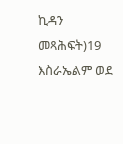ኪዳን መጻሕፍት)19 እስራኤልም ወደ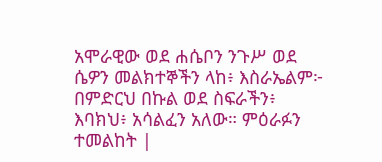አሞራዊው ወደ ሐሴቦን ንጉሥ ወደ ሴዎን መልክተኞችን ላከ፥ እስራኤልም፦ በምድርህ በኩል ወደ ስፍራችን፥ እባክህ፥ አሳልፈን አለው። ምዕራፉን ተመልከት |